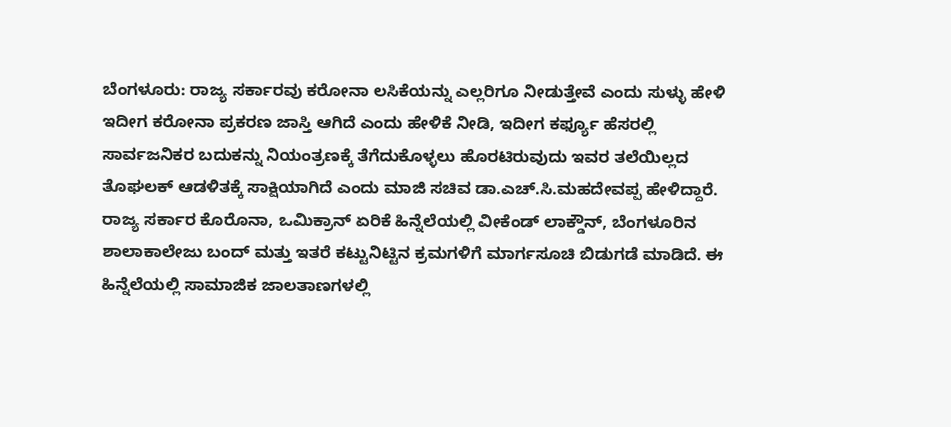ಬೆಂಗಳೂರು: ರಾಜ್ಯ ಸರ್ಕಾರವು ಕರೋನಾ ಲಸಿಕೆಯನ್ನು ಎಲ್ಲರಿಗೂ ನೀಡುತ್ತೇವೆ ಎಂದು ಸುಳ್ಳು ಹೇಳಿ ಇದೀಗ ಕರೋನಾ ಪ್ರಕರಣ ಜಾಸ್ತಿ ಆಗಿದೆ ಎಂದು ಹೇಳಿಕೆ ನೀಡಿ, ಇದೀಗ ಕರ್ಫ್ಯೂ ಹೆಸರಲ್ಲಿ ಸಾರ್ವಜನಿಕರ ಬದುಕನ್ನು ನಿಯಂತ್ರಣಕ್ಕೆ ತೆಗೆದುಕೊಳ್ಳಲು ಹೊರಟಿರುವುದು ಇವರ ತಲೆಯಿಲ್ಲದ ತೊಘಲಕ್ ಆಡಳಿತಕ್ಕೆ ಸಾಕ್ಷಿಯಾಗಿದೆ ಎಂದು ಮಾಜಿ ಸಚಿವ ಡಾ.ಎಚ್.ಸಿ.ಮಹದೇವಪ್ಪ ಹೇಳಿದ್ದಾರೆ.
ರಾಜ್ಯ ಸರ್ಕಾರ ಕೊರೊನಾ, ಒಮಿಕ್ರಾನ್ ಏರಿಕೆ ಹಿನ್ನೆಲೆಯಲ್ಲಿ ವೀಕೆಂಡ್ ಲಾಕ್ಡೌನ್, ಬೆಂಗಳೂರಿನ ಶಾಲಾಕಾಲೇಜು ಬಂದ್ ಮತ್ತು ಇತರೆ ಕಟ್ಟುನಿಟ್ಟಿನ ಕ್ರಮಗಳಿಗೆ ಮಾರ್ಗಸೂಚಿ ಬಿಡುಗಡೆ ಮಾಡಿದೆ. ಈ ಹಿನ್ನೆಲೆಯಲ್ಲಿ ಸಾಮಾಜಿಕ ಜಾಲತಾಣಗಳಲ್ಲಿ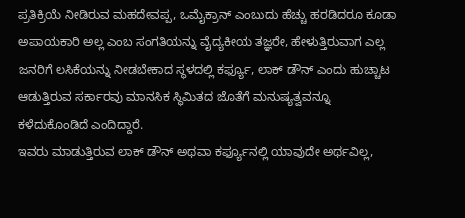ಪ್ರತಿಕ್ರಿಯೆ ನೀಡಿರುವ ಮಹದೇವಪ್ಪ, ಒಮೈಕ್ರಾನ್ ಎಂಬುದು ಹೆಚ್ಚು ಹರಡಿದರೂ ಕೂಡಾ ಅಪಾಯಕಾರಿ ಅಲ್ಲ ಎಂಬ ಸಂಗತಿಯನ್ನು ವೈದ್ಯಕೀಯ ತಜ್ಞರೇ, ಹೇಳುತ್ತಿರುವಾಗ ಎಲ್ಲ ಜನರಿಗೆ ಲಸಿಕೆಯನ್ನು ನೀಡಬೇಕಾದ ಸ್ಥಳದಲ್ಲಿ ಕರ್ಫ್ಯೂ, ಲಾಕ್ ಡೌನ್ ಎಂದು ಹುಚ್ಚಾಟ ಆಡುತ್ತಿರುವ ಸರ್ಕಾರವು ಮಾನಸಿಕ ಸ್ಥಿಮಿತದ ಜೊತೆಗೆ ಮನುಷ್ಯತ್ವವನ್ನೂ ಕಳೆದುಕೊಂಡಿದೆ ಎಂದಿದ್ದಾರೆ.
ಇವರು ಮಾಡುತ್ತಿರುವ ಲಾಕ್ ಡೌನ್ ಅಥವಾ ಕರ್ಫ್ಯೂನಲ್ಲಿ ಯಾವುದೇ ಅರ್ಥವಿಲ್ಲ,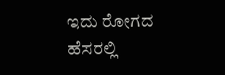ಇದು ರೋಗದ ಹೆಸರಲ್ಲಿ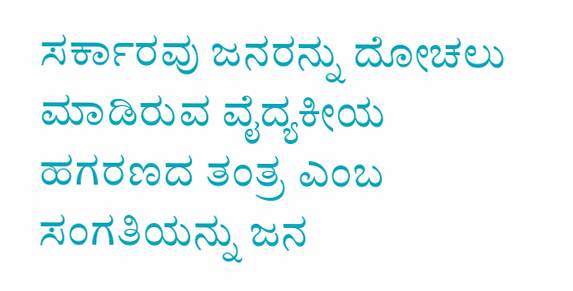ಸರ್ಕಾರವು ಜನರನ್ನು ದೋಚಲು ಮಾಡಿರುವ ವೈದ್ಯಕೀಯ ಹಗರಣದ ತಂತ್ರ ಎಂಬ ಸಂಗತಿಯನ್ನು ಜನ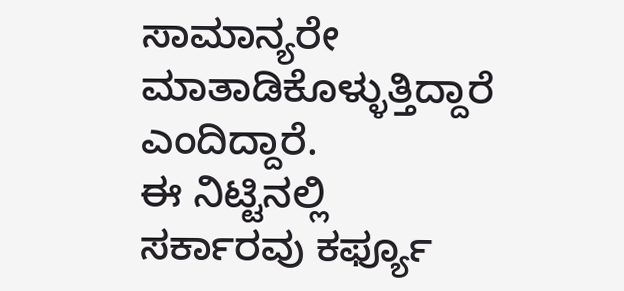ಸಾಮಾನ್ಯರೇ ಮಾತಾಡಿಕೊಳ್ಳುತ್ತಿದ್ದಾರೆ ಎಂದಿದ್ದಾರೆ.
ಈ ನಿಟ್ಟಿನಲ್ಲಿ ಸರ್ಕಾರವು ಕರ್ಫ್ಯೂ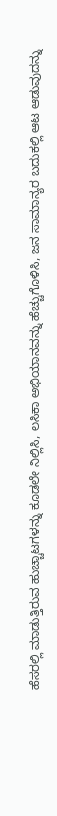ಹೆಸರಲ್ಲಿ ಮಾಡುತ್ತಿರುವ ಹುಚ್ಚಾಟಗಳನ್ನು ಕೂಡಲೇ ನಿಲ್ಲಿಸಿ, ಲಸಿಕಾ ಅಭಿಯಾನವನ್ನು ಹೆಚ್ಚುಗೊಳಿಸಿ, ಜನ ಸಾಮಾನ್ಯರ ಬದುಕಲ್ಲಿ ಆಟ ಆಡುವುದನ್ನು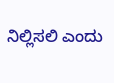ನಿಲ್ಲಿಸಲಿ ಎಂದು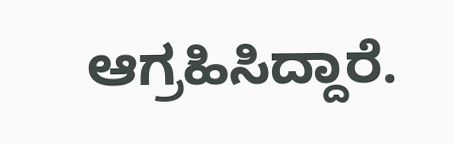ಆಗ್ರಹಿಸಿದ್ದಾರೆ.